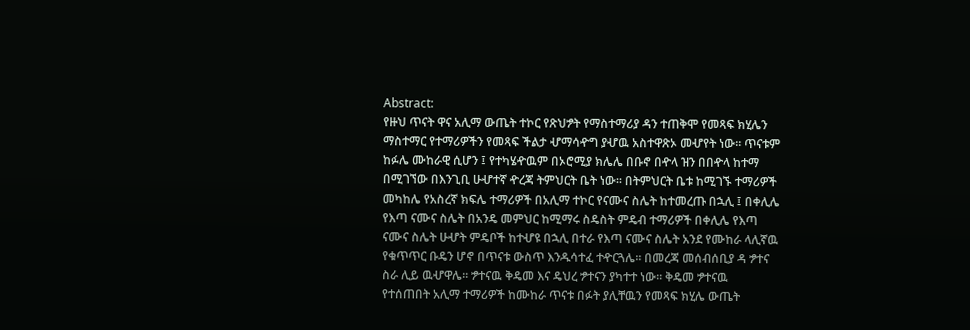Abstract:
የዙህ ጥናት ዋና አሊማ ውጤት ተኮር የጽህፇት የማስተማሪያ ዳን ተጠቅሞ የመጻፍ ክሂሌን
ማስተማር የተማሪዎችን የመጻፍ ችልታ ሇማሳዯግ ያሇዉ አስተዋጽኦ መሇየት ነው፡፡ ጥናቱም
ከፉሌ ሙከራዊ ሲሆን ፤ የተካሄዯዉም በኦሮሚያ ክሌሌ በቡኖ በዯላ ዝን በበዯላ ከተማ
በሚገኘው በእንጊቢ ሁሇተኛ ዯረጃ ትምህርት ቤት ነው፡፡ በትምህርት ቤቱ ከሚገኙ ተማሪዎች
መካከሌ የአስረኛ ክፍሌ ተማሪዎች በአሊማ ተኮር የናሙና ስሌት ከተመረጡ በኋሊ ፤ በቀሊሌ
የእጣ ናሙና ስሌት በአንዴ መምህር ከሚማሩ ስዴስት ምዴብ ተማሪዎች በቀሊሌ የእጣ
ናሙና ስሌት ሁሇት ምዴቦች ከተሇዩ በኋሊ በተራ የእጣ ናሙና ስሌት አንደ የሙከራ ላሊኛዉ
የቁጥጥር ቡዴን ሆኖ በጥናቱ ውስጥ እንዱሳተፈ ተዯርጓሌ፡፡ በመረጃ መሰብሰቢያ ዳ ፇተና
ስራ ሊይ ዉሇዋሌ፡፡ ፇተናዉ ቅዴመ እና ዴህረ ፇተናን ያካተተ ነው፡፡ ቅዴመ ፇተናዉ
የተሰጠበት አሊማ ተማሪዎች ከሙከራ ጥናቱ በፉት ያሊቸዉን የመጻፍ ክሂሌ ውጤት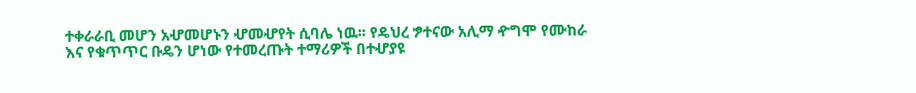ተቀራራቢ መሆን አሇመሆኑን ሇመሇየት ሲባሌ ነዉ፡፡ የዴህረ ፇተናው አሊማ ዯግሞ የሙከራ
እና የቁጥጥር ቡዴን ሆነው የተመረጡት ተማሪዎች በተሇያዩ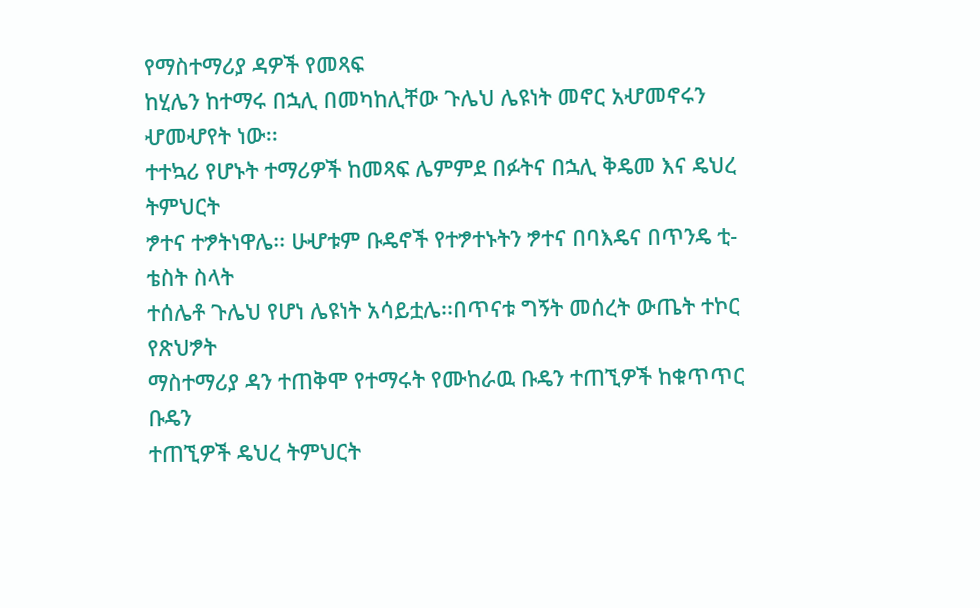የማስተማሪያ ዳዎች የመጻፍ
ከሂሌን ከተማሩ በኋሊ በመካከሊቸው ጉሌህ ሌዩነት መኖር አሇመኖሩን ሇመሇየት ነው፡፡
ተተኳሪ የሆኑት ተማሪዎች ከመጻፍ ሌምምደ በፉትና በኋሊ ቅዴመ እና ዴህረ ትምህርት
ፇተና ተፇትነዋሌ፡፡ ሁሇቱም ቡዴኖች የተፇተኑትን ፇተና በባእዴና በጥንዴ ቲ-ቴስት ስላት
ተሰሌቶ ጉሌህ የሆነ ሌዩነት አሳይቷሌ፡፡በጥናቱ ግኝት መሰረት ውጤት ተኮር የጽህፇት
ማስተማሪያ ዳን ተጠቅሞ የተማሩት የሙከራዉ ቡዴን ተጠኚዎች ከቁጥጥር ቡዴን
ተጠኚዎች ዴህረ ትምህርት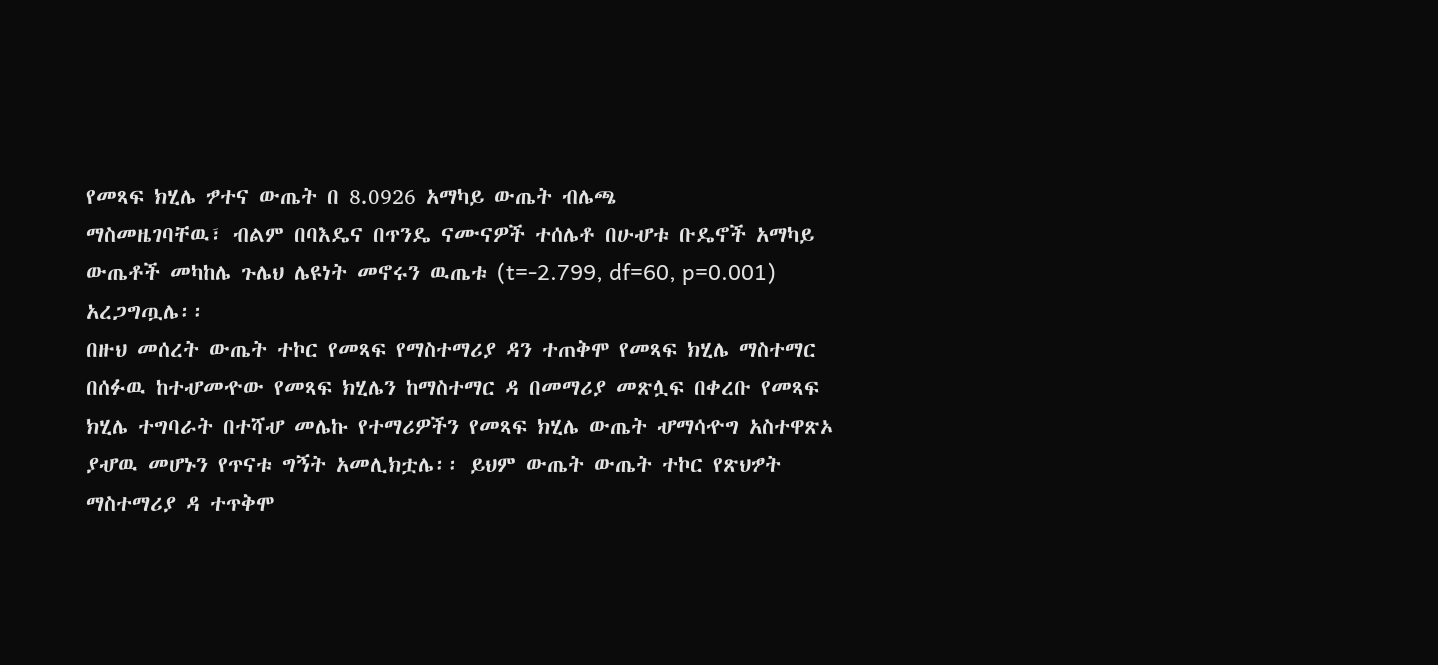የመጻፍ ክሂሌ ፇተና ውጤት በ 8.0926 አማካይ ውጤት ብሌጫ
ማስመዜገባቸዉ፣ ብልም በባእዴና በጥንዴ ናሙናዎች ተሰሌቶ በሁሇቱ ቡዴኖች አማካይ
ውጤቶች መካከሌ ጉሌህ ሌዩነት መኖሩን ዉጤቱ (t=-2.799, df=60, p=0.001) አረጋግጧሌ፡፡
በዙህ መሰረት ውጤት ተኮር የመጻፍ የማስተማሪያ ዳን ተጠቅሞ የመጻፍ ክሂሌ ማስተማር
በሰፉዉ ከተሇመዯው የመጻፍ ክሂሌን ከማስተማር ዳ በመማሪያ መጽሏፍ በቀረቡ የመጻፍ
ክሂሌ ተግባራት በተሻሇ መሌኩ የተማሪዎችን የመጻፍ ክሂሌ ውጤት ሇማሳዯግ አስተዋጽኦ
ያሇዉ መሆኑን የጥናቱ ግኝት አመሊክቷሌ፡፡ ይህም ውጤት ውጤት ተኮር የጽህፇት
ማስተማሪያ ዳ ተጥቅሞ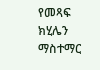የመጻፍ ክሂሌን ማስተማር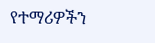የተማሪዎችን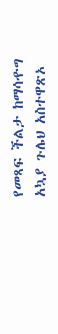የመጻፍ ችልታ ከማሳዯግ
አኳያ ጉሌህ አስተዋጽኦ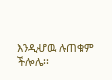እንዲሇዉ ሉጠቁም ችሎሌ፡፡